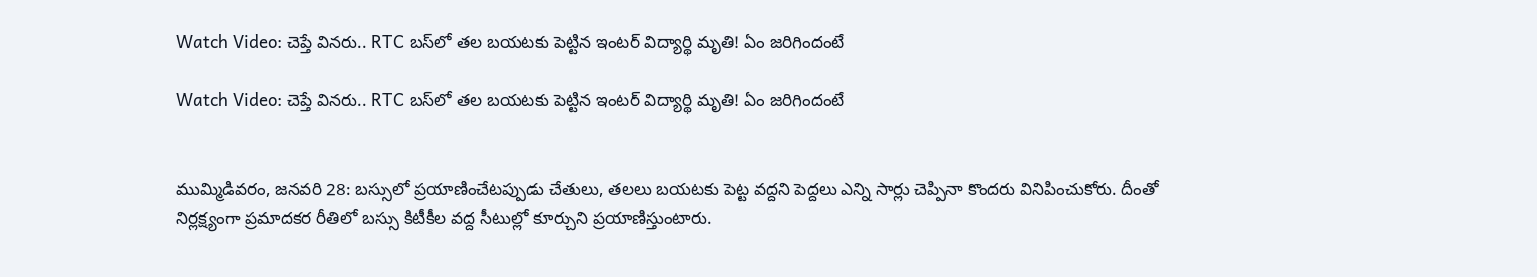Watch Video: చెప్తే వినరు.. RTC బస్‌లో తల బయటకు పెట్టిన ఇంటర్ విద్యార్థి మృతి! ఏం జరిగిందంటే

Watch Video: చెప్తే వినరు.. RTC బస్‌లో తల బయటకు పెట్టిన ఇంటర్ విద్యార్థి మృతి! ఏం జరిగిందంటే


ముమ్మిడివరం, జనవరి 28: బస్సులో ప్రయాణించేటప్పుడు చేతులు, తలలు బయటకు పెట్ట వద్దని పెద్దలు ఎన్ని సార్లు చెప్పినా కొందరు వినిపించుకోరు. దీంతో నిర్లక్ష్యంగా ప్రమాదకర రీతిలో బస్సు కిటీకీల వద్ద సీటుల్లో కూర్చుని ప్రయాణిస్తుంటారు.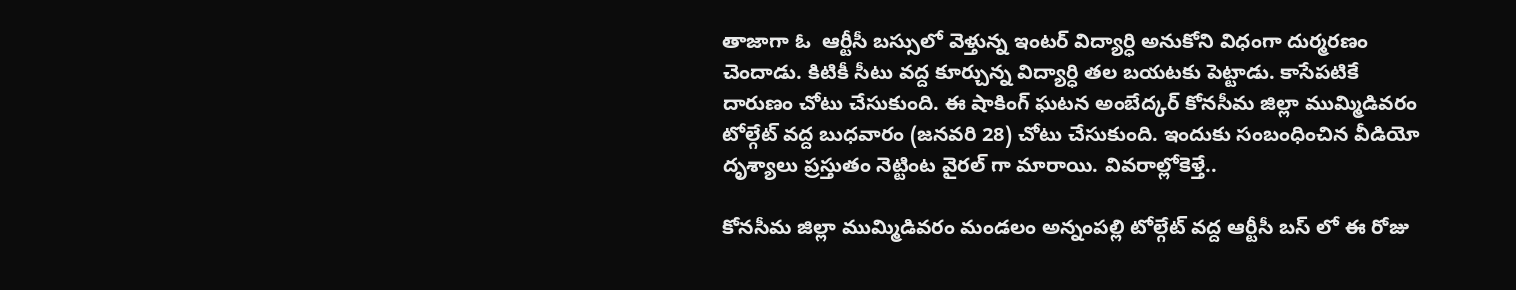తాజాగా ఓ  ఆర్టీసీ బస్సులో వెళ్తున్న ఇంటర్‌ విద్యార్ధి అనుకోని విధంగా దుర్మరణం చెందాడు. కిటికీ సీటు వద్ద కూర్చున్న విద్యార్ధి తల బయటకు పెట్టాడు. కాసేపటికే దారుణం చోటు చేసుకుంది. ఈ షాకింగ్‌ ఘటన అంబేద్కర్ కోనసీమ జిల్లా ముమ్మిడివరం టోల్గేట్ వద్ద బుధవారం (జనవరి 28) చోటు చేసుకుంది. ఇందుకు సంబంధించిన వీడియో దృశ్యాలు ప్రస్తుతం నెట్టింట వైరల్ గా మారాయి. వివరాల్లోకెళ్తే..

కోనసీమ జిల్లా ముమ్మిడివరం మండలం అన్నంపల్లి టోల్గేట్ వద్ద ఆర్టీసీ బస్ లో ఈ రోజు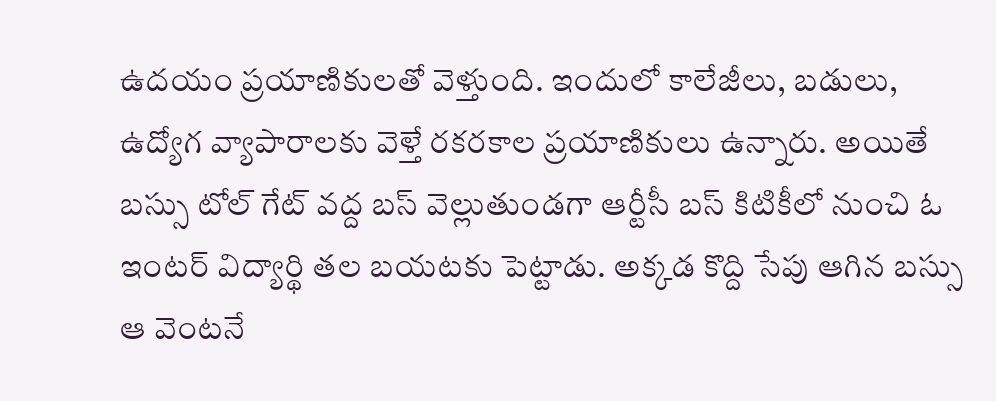ఉదయం ప్రయాణికులతో వెళ్తుంది. ఇందులో కాలేజీలు, బడులు, ఉద్యోగ వ్యాపారాలకు వెళ్తే రకరకాల ప్రయాణికులు ఉన్నారు. అయితే బస్సు టోల్ గేట్ వద్ద బస్ వెల్లుతుండగా ఆర్టీసీ బస్ కిటికీలో నుంచి ఓ ఇంటర్‌ విద్యార్థి తల బయటకు పెట్టాడు. అక్కడ కొద్ది సేపు ఆగిన బస్సు ఆ వెంటనే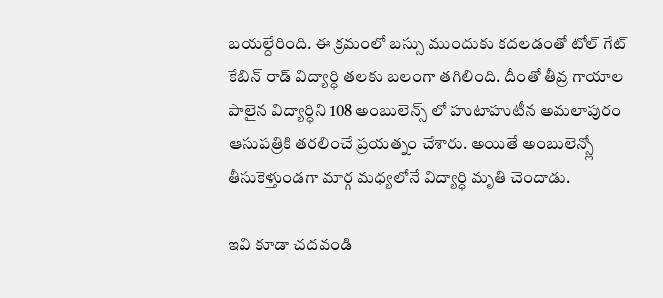బయల్దేరింది. ఈ క్రమంలో బస్సు ముందుకు కదలడంతో టోల్‌ గేట్‌ కేబిన్ రాడ్ విద్యార్ధి తలకు బలంగా తగిలింది. దీంతో తీవ్ర గాయాల పాలైన విద్యార్ధిని 108 అంబులెన్స్ లో హుటాహుటీన అమలాపురం ఆసుపత్రికి తరలించే ప్రయత్నం చేశారు. అయితే అంబులెన్స్లో తీసుకెళ్తుండగా మార్గ మధ్యలోనే విద్యార్ధి మృతి చెందాడు.

ఇవి కూడా చదవండి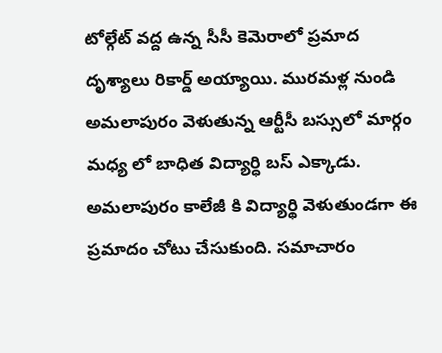టోల్గేట్ వద్ద ఉన్న సీసీ కెమెరాలో ప్రమాద దృశ్యాలు రికార్డ్ అయ్యాయి. మురమళ్ల నుండి అమలాపురం వెళుతున్న ఆర్టీసీ బస్సులో మార్గం మధ్య లో బాధిత విద్యార్ధి బస్ ఎక్కాడు. అమలాపురం కాలేజీ కి విద్యార్థి వెళుతుండగా ఈ ప్రమాదం చోటు చేసుకుంది. సమాచారం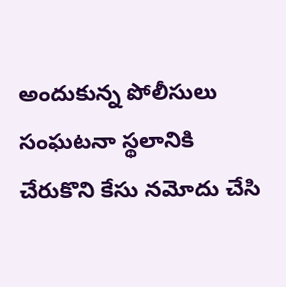అందుకున్న పోలీసులు సంఘటనా స్థలానికి చేరుకొని కేసు నమోదు చేసి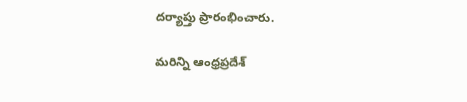దర్యాప్తు ప్రారంభించారు.

మరిన్ని ఆంధ్రప్రదేశ్‌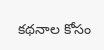కథనాల కోసం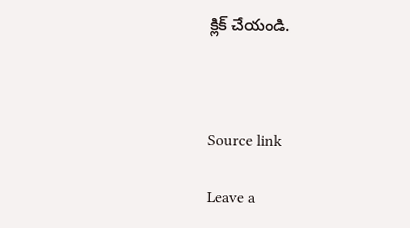క్లిక్‌ చేయండి.



Source link

Leave a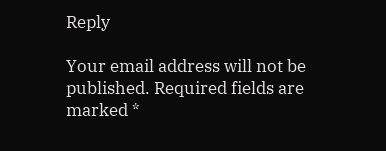Reply

Your email address will not be published. Required fields are marked *